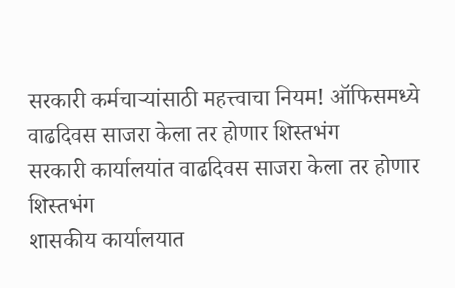सरकारी कर्मचाऱ्यांसाठी महत्त्वाचा नियम! ऑफिसमध्ये वाढदिवस साजरा केला तर होणार शिस्तभंग
सरकारी कार्यालयांत वाढदिवस साजरा केला तर होणार शिस्तभंग
शासकीय कार्यालयात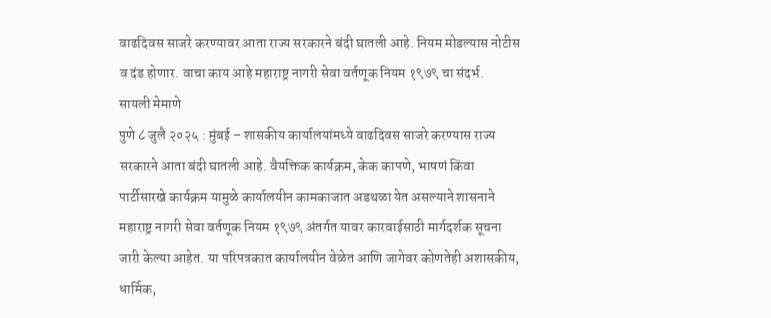वाढदिवस साजरे करण्यावर आता राज्य सरकारने बंदी घातली आहे. नियम मोडल्यास नोटीस व दंड होणार. वाचा काय आहे महाराष्ट्र नागरी सेवा वर्तणूक नियम १९७९ चा संदर्भ.
सायली मेमाणे
पुणे ८ जुलै २०२५ : मुंबई – शासकीय कार्यालयांमध्ये वाढदिवस साजरे करण्यास राज्य सरकारने आता बंदी घातली आहे. वैयक्तिक कार्यक्रम, केक कापणे, भाषणं किंवा पार्टीसारखे कार्यक्रम यामुळे कार्यालयीन कामकाजात अडथळा येत असल्याने शासनाने महाराष्ट्र नागरी सेवा वर्तणूक नियम १९७९ अंतर्गत यावर कारवाईसाठी मार्गदर्शक सूचना जारी केल्या आहेत. या परिपत्रकात कार्यालयीन वेळेत आणि जागेवर कोणतेही अशासकीय, धार्मिक,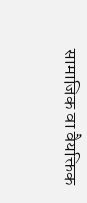सामाजिक वा वैयक्तिक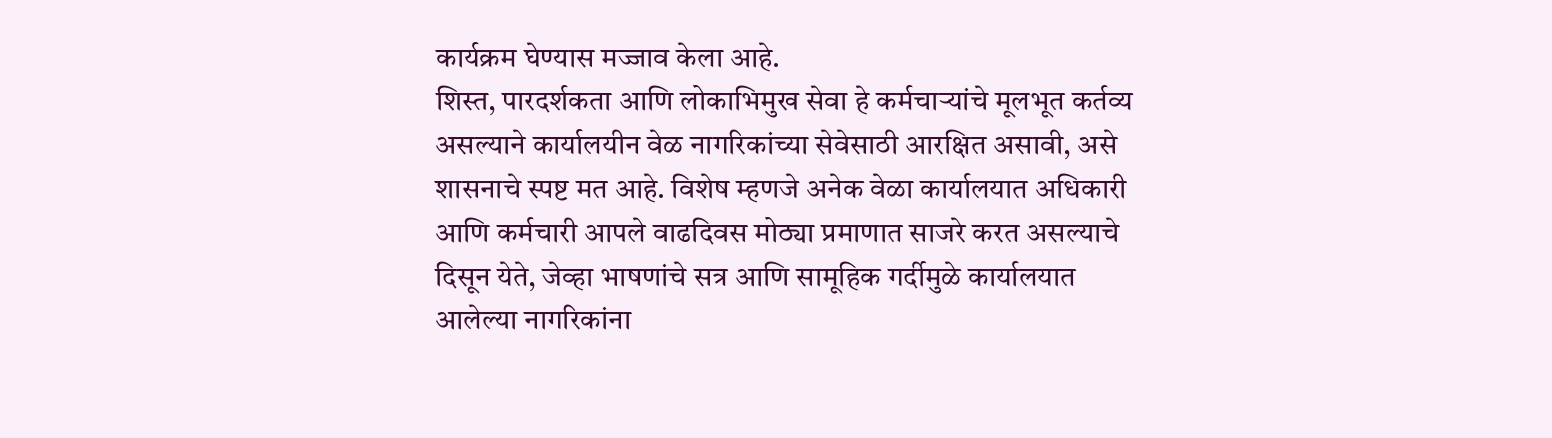कार्यक्रम घेण्यास मज्जाव केला आहे.
शिस्त, पारदर्शकता आणि लोकाभिमुख सेवा हे कर्मचाऱ्यांचे मूलभूत कर्तव्य असल्याने कार्यालयीन वेळ नागरिकांच्या सेवेसाठी आरक्षित असावी, असे शासनाचे स्पष्ट मत आहे. विशेष म्हणजे अनेक वेळा कार्यालयात अधिकारी आणि कर्मचारी आपले वाढदिवस मोठ्या प्रमाणात साजरे करत असल्याचे दिसून येते, जेव्हा भाषणांचे सत्र आणि सामूहिक गर्दीमुळे कार्यालयात आलेल्या नागरिकांना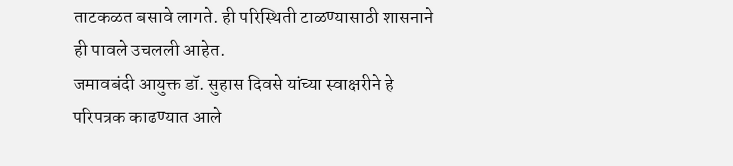ताटकळत बसावे लागते. ही परिस्थिती टाळण्यासाठी शासनाने ही पावले उचलली आहेत.
जमावबंदी आयुक्त डॉ. सुहास दिवसे यांच्या स्वाक्षरीने हे परिपत्रक काढण्यात आले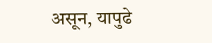असून, यापुढे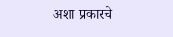अशा प्रकारचे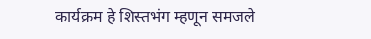कार्यक्रम हे शिस्तभंग म्हणून समजले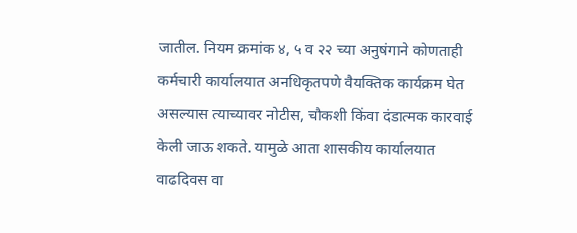जातील. नियम क्रमांक ४, ५ व २२ च्या अनुषंगाने कोणताही कर्मचारी कार्यालयात अनधिकृतपणे वैयक्तिक कार्यक्रम घेत असल्यास त्याच्यावर नोटीस, चौकशी किंवा दंडात्मक कारवाई केली जाऊ शकते. यामुळे आता शासकीय कार्यालयात वाढदिवस वा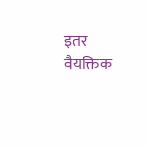इतर वैयक्तिक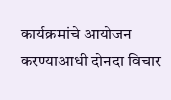कार्यक्रमांचे आयोजन करण्याआधी दोनदा विचार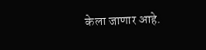केला जाणार आहे.